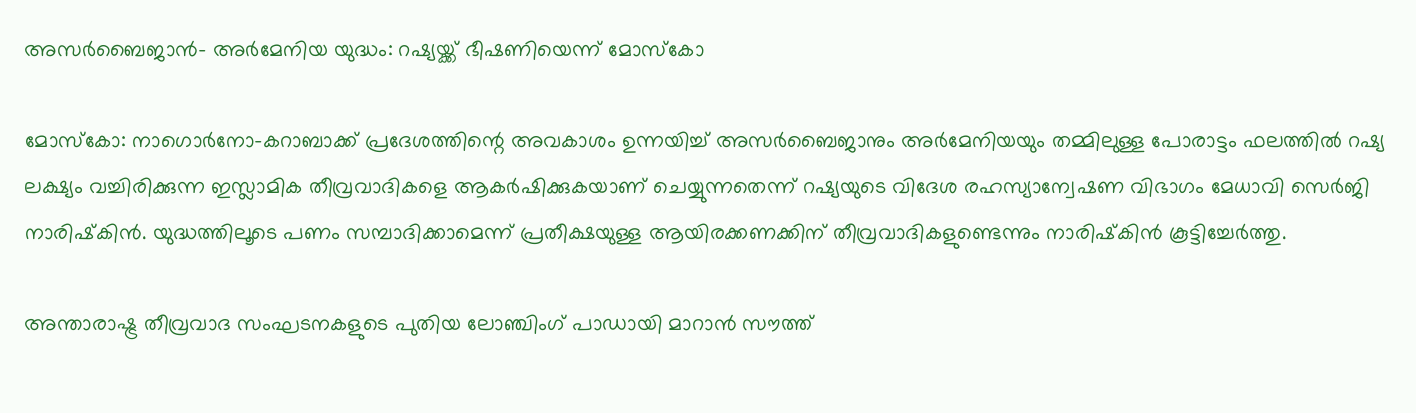അസര്‍ബൈജാന്‍- അര്‍മേനിയ യുദ്ധം: റഷ്യയ്ക്ക് ഭീഷണിയെന്ന് മോസ്‌കോ

മോസ്‌കോ: നാഗൊര്‍നോ-കറാബാക്ക് പ്രദേശത്തിന്റെ അവകാശം ഉന്നയിച്ച് അസര്‍ബൈജാനും അര്‍മേനിയയും തമ്മിലുള്ള പോരാട്ടം ഫലത്തില്‍ റഷ്യ ലക്ഷ്യം വച്ചിരിക്കുന്ന ഇസ്ലാമിക തീവ്രവാദികളെ ആകര്‍ഷിക്കുകയാണ് ചെയ്യുന്നതെന്ന് റഷ്യയുടെ വിദേശ രഹസ്യാന്വേഷണ വിഭാഗം മേധാവി സെര്‍ജി നാരിഷ്‌കിന്‍. യുദ്ധത്തിലൂടെ പണം സമ്പാദിക്കാമെന്ന് പ്രതീക്ഷയുള്ള ആയിരക്കണക്കിന് തീവ്രവാദികളുണ്ടെന്നും നാരിഷ്‌കിന്‍ കൂട്ടിച്ചേര്‍ത്തു.

അന്താരാഷ്ട്ര തീവ്രവാദ സംഘടനകളുടെ പുതിയ ലോഞ്ചിംഗ് പാഡായി മാറാന്‍ സൗത്ത്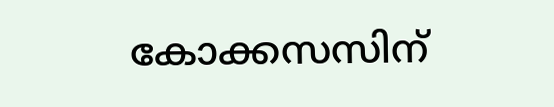കോക്കസസിന്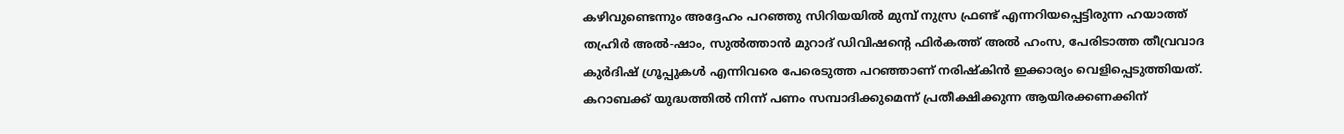കഴിവുണ്ടെന്നും അദ്ദേഹം പറഞ്ഞു സിറിയയില്‍ മുമ്പ് നുസ്ര ഫ്രണ്ട് എന്നറിയപ്പെട്ടിരുന്ന ഹയാത്ത് തഹ്രിര്‍ അല്‍-ഷാം, സുല്‍ത്താന്‍ മുറാദ് ഡിവിഷന്റെ ഫിര്‍കത്ത് അല്‍ ഹംസ, പേരിടാത്ത തീവ്രവാദ കുര്‍ദിഷ് ഗ്രൂപ്പുകള്‍ എന്നിവരെ പേരെടുത്ത പറഞ്ഞാണ് നരിഷ്‌കിന്‍ ഇക്കാര്യം വെളിപ്പെടുത്തിയത്. കറാബക്ക് യുദ്ധത്തില്‍ നിന്ന് പണം സമ്പാദിക്കുമെന്ന് പ്രതീക്ഷിക്കുന്ന ആയിരക്കണക്കിന്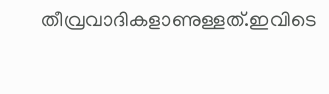തീവ്രവാദികളാണുള്ളത്.ഇവിടെ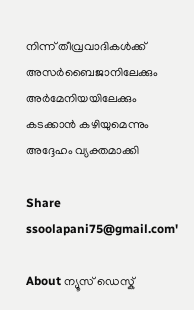നിന്ന് തീവ്രവാദികള്‍ക്ക് അസര്‍ബൈജാനിലേക്കും അര്‍മേനിയയിലേക്കും കടക്കാന്‍ കഴിയുമെന്നും അദ്ദേഹം വ്യക്തമാക്കി

Share
ssoolapani75@gmail.com'

About ന്യൂസ് ഡെസ്ക്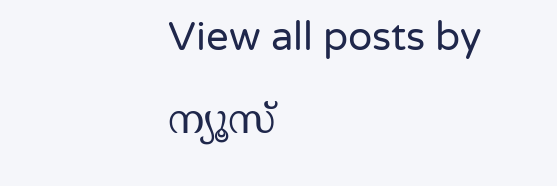View all posts by ന്യൂസ്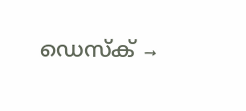ഡെസ്ക് →